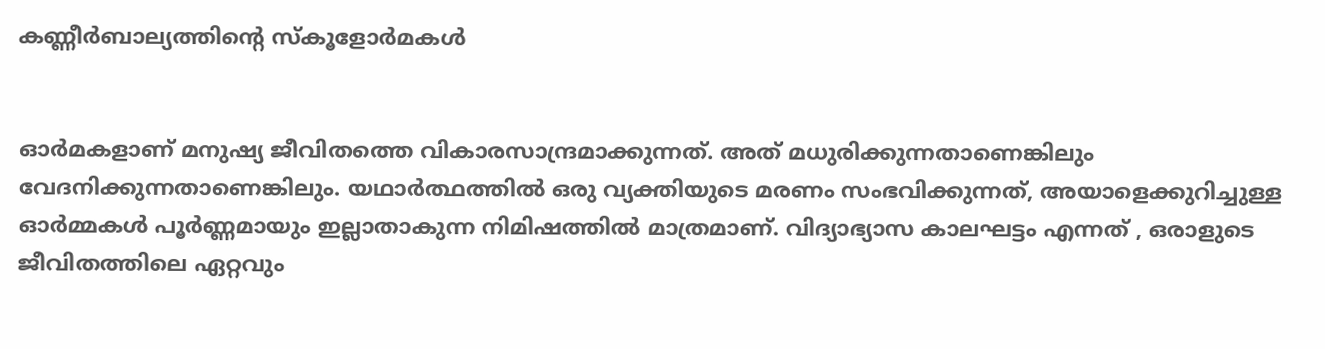കണ്ണീർബാല്യത്തിന്റെ സ്‌കൂളോർമകൾ


ഓർമകളാണ് മനുഷ്യ ജീവിതത്തെ വികാരസാന്ദ്രമാക്കുന്നത്. അത് മധുരിക്കുന്നതാണെങ്കിലും വേദനിക്കുന്നതാണെങ്കിലും. യഥാർത്ഥത്തിൽ ഒരു വ്യക്തിയുടെ മരണം സംഭവിക്കുന്നത്, അയാളെക്കുറിച്ചുള്ള ഓർമ്മകൾ പൂർണ്ണമായും ഇല്ലാതാകുന്ന നിമിഷത്തിൽ മാത്രമാണ്. വിദ്യാഭ്യാസ കാലഘട്ടം എന്നത് , ഒരാളുടെ ജീവിതത്തിലെ ഏറ്റവും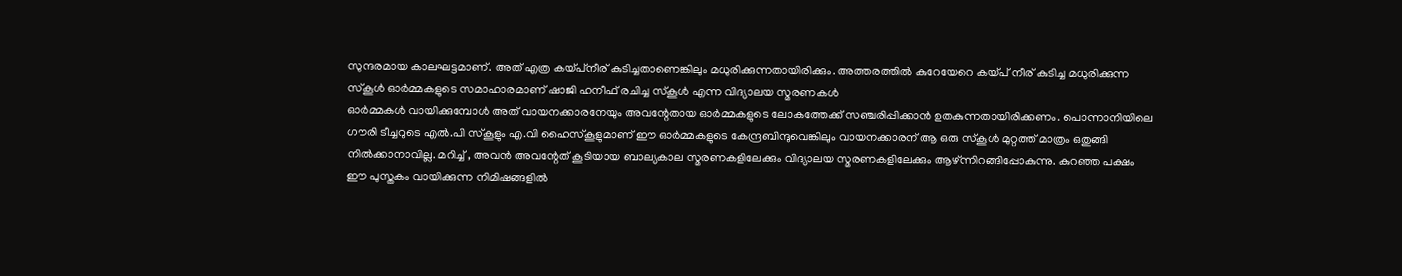സുന്ദരമായ കാലഘട്ടമാണ്. അത് എത്ര കയ്പ്‌നീര് കുടിച്ചതാണെങ്കിലും മധുരിക്കുന്നതായിരിക്കും. അത്തരത്തിൽ കുറേയേറെ കയ്പ് നീര് കുടിച്ച മധുരിക്കുന്ന സ്‌കൂൾ ഓർമ്മകളുടെ സമാഹാരമാണ് ഷാജി ഹനീഫ് രചിച്ച സ്‌കൂൾ എന്ന വിദ്യാലയ സ്മരണകൾ
ഓർമ്മകൾ വായിക്കുമ്പോൾ അത് വായനക്കാരനേയും അവന്റേതായ ഓർമ്മകളുടെ ലോകത്തേക്ക് സഞ്ചരിപ്പിക്കാൻ ഉതകുന്നതായിരിക്കണം. പൊന്നാനിയിലെ ഗൗരി ടീച്ചറുടെ എൽ.പി സ്‌കൂളും എ.വി ഹൈസ്‌കൂളുമാണ് ഈ ഓർമ്മകളുടെ കേന്ദ്രബിന്ദുവെങ്കിലും വായനക്കാരന് ആ ഒരു സ്‌കൂൾ മുറ്റത്ത് മാത്രം ഒതുങ്ങി നിൽക്കാനാവില്ല. മറിച്ച് , അവൻ അവന്റേത് കൂടിയായ ബാല്യകാല സ്മരണകളിലേക്കും വിദ്യാലയ സ്മരണകളിലേക്കും ആഴ്ന്നിറങ്ങിപ്പോകുന്നു. കുറഞ്ഞ പക്ഷം ഈ പുസ്തകം വായിക്കുന്ന നിമിഷങ്ങളിൽ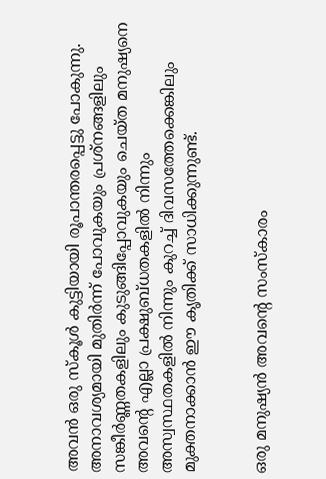അവൻ ഒരു സ്‌കൂൾ കുട്ടിയായി രൂപാന്തരപ്പെട്ടു പോകുന്നു. അനാവശ്യമായി മുതിർന്ന് പോവുകയും പ്രശ്‌നങ്ങളിലും സങ്കീർണ്ണതകളിലും കുടുങ്ങിപ്പോവുകയും ചെയ്ത മനുഷ്യനെ അവന്റെ എല്ലാ പ്രക്ഷുബ്ധതകളിൽ നിന്നും അസ്വസ്ഥതകളിൽ നിന്നും കുറച്ച് ദിവസത്തേക്കെങ്കിലും മുക്തനാക്കാൻ ഈ കൃതിക്ക് സാധിക്കുന്നുണ്ട്.


ഒരു മനുഷ്യൻ അവന്റെ സംസ്‌കാരം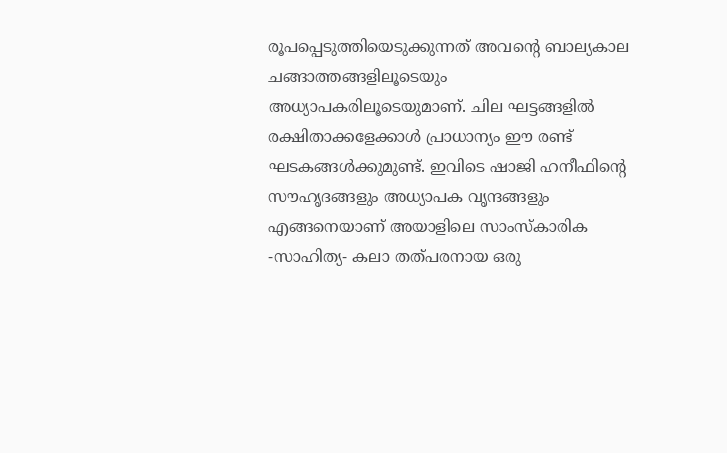രൂപപ്പെടുത്തിയെടുക്കുന്നത് അവന്റെ ബാല്യകാല ചങ്ങാത്തങ്ങളിലൂടെയും അധ്യാപകരിലൂടെയുമാണ്. ചില ഘട്ടങ്ങളിൽ രക്ഷിതാക്കളേക്കാൾ പ്രാധാന്യം ഈ രണ്ട് ഘടകങ്ങൾക്കുമുണ്ട്. ഇവിടെ ഷാജി ഹനീഫിന്റെ സൗഹൃദങ്ങളും അധ്യാപക വൃന്ദങ്ങളും എങ്ങനെയാണ് അയാളിലെ സാംസ്‌കാരിക -സാഹിത്യ- കലാ തത്പരനായ ഒരു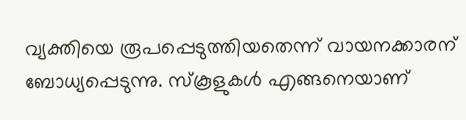വ്യക്തിയെ രൂപപ്പെടുത്തിയതെന്ന് വായനക്കാരന് ബോധ്യപ്പെടുന്നു. സ്‌കൂളുകൾ എങ്ങനെയാണ്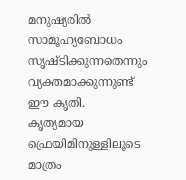മനുഷ്യരിൽ സാമൂഹ്യബോധം സൃഷ്ടിക്കുന്നതെന്നും വ്യക്തമാക്കുന്നുണ്ട് ഈ കൃതി.
കൃത്യമായ ഫ്രെയിമിനുള്ളിലൂടെ മാത്രം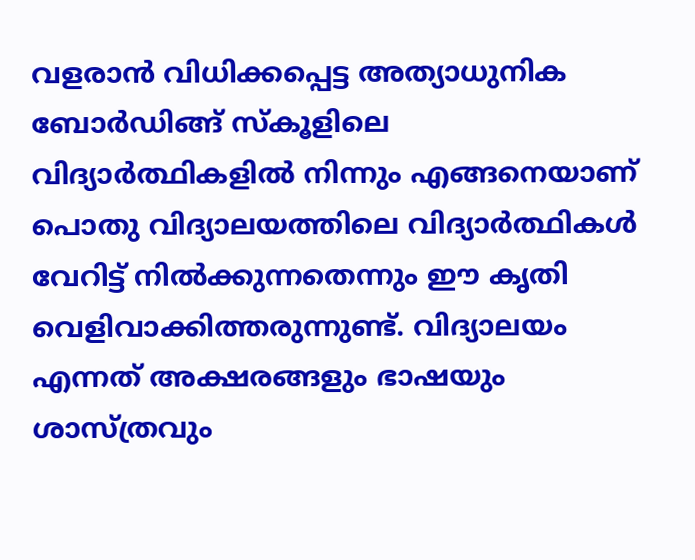വളരാൻ വിധിക്കപ്പെട്ട അത്യാധുനിക ബോർഡിങ്ങ് സ്‌കൂളിലെ വിദ്യാർത്ഥികളിൽ നിന്നും എങ്ങനെയാണ് പൊതു വിദ്യാലയത്തിലെ വിദ്യാർത്ഥികൾ വേറിട്ട് നിൽക്കുന്നതെന്നും ഈ കൃതി വെളിവാക്കിത്തരുന്നുണ്ട്. വിദ്യാലയം എന്നത് അക്ഷരങ്ങളും ഭാഷയും ശാസ്ത്രവും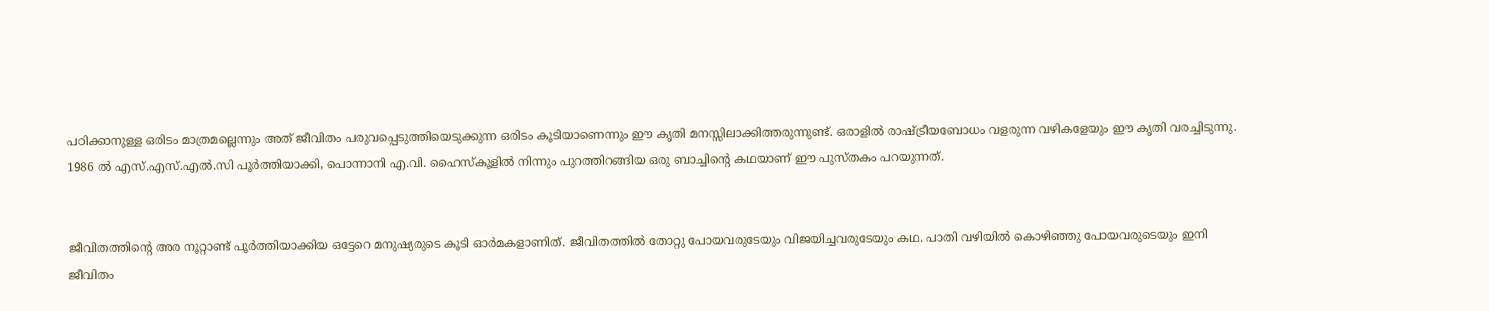പഠിക്കാനുള്ള ഒരിടം മാത്രമല്ലെന്നും അത് ജീവിതം പരുവപ്പെടുത്തിയെടുക്കുന്ന ഒരിടം കൂടിയാണെന്നും ഈ കൃതി മനസ്സിലാക്കിത്തരുന്നുണ്ട്. ഒരാളിൽ രാഷ്ട്രീയബോധം വളരുന്ന വഴികളേയും ഈ കൃതി വരച്ചിടുന്നു. 1986 ൽ എസ്.എസ്.എൽ.സി പൂർത്തിയാക്കി, പൊന്നാനി എ.വി. ഹൈസ്‌കൂളിൽ നിന്നും പുറത്തിറങ്ങിയ ഒരു ബാച്ചിന്റെ കഥയാണ് ഈ പുസ്തകം പറയുന്നത്.


ജീവിതത്തിന്റെ അര നൂറ്റാണ്ട് പൂർത്തിയാക്കിയ ഒട്ടേറെ മനുഷ്യരുടെ കൂടി ഓർമകളാണിത്. ജീവിതത്തിൽ തോറ്റു പോയവരുടേയും വിജയിച്ചവരുടേയും കഥ. പാതി വഴിയിൽ കൊഴിഞ്ഞു പോയവരുടെയും ഇനി ജീവിതം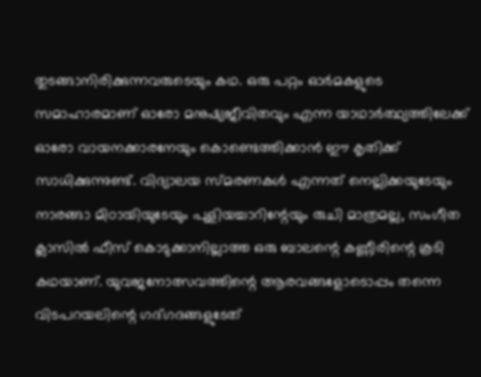തുടങ്ങാനിരിക്കുന്നവരുടെയും കഥ. ഒരു പറ്റം ഓർമകളുടെ സമാഹാരമാണ് ഓരോ മനുഷ്യജീവിതവും എന്ന യാഥാർത്ഥ്യത്തിലേക്ക് ഓരോ വായനക്കാരനേയും കൊണ്ടെത്തിക്കാൻ ഈ കൃതിക്ക് സാധിക്കുന്നുണ്ട്. വിദ്യാലയ സ്മരണകൾ എന്നത് നെല്ലിക്കയുടേയും നാരങ്ങാ മിഠായിയുടേയും പുളിയച്ചാറിന്റേയും രുചി മാത്രമല്ല, സംഗീത ക്ലാസിൽ ഫീസ് കൊടുക്കാനില്ലാത്ത ഒരു ബാലന്റെ കണ്ണീരിന്റെ കൂടി കഥയാണ്. യുവജനോത്സവത്തിന്റെ ആരവങ്ങളോടൊപ്പം തന്നെ വിടപറയലിന്റെ ഗദ്ഗദങ്ങളുടേത്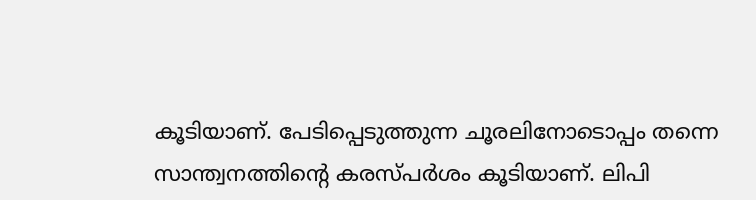കൂടിയാണ്. പേടിപ്പെടുത്തുന്ന ചൂരലിനോടൊപ്പം തന്നെ സാന്ത്വനത്തിന്റെ കരസ്പർശം കൂടിയാണ്. ലിപി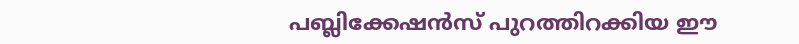പബ്ലിക്കേഷൻസ് പുറത്തിറക്കിയ ഈ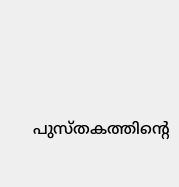പുസ്തകത്തിന്റെ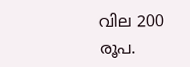വില 200 രൂപ.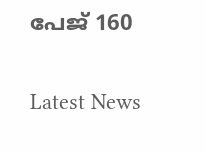പേജ് 160


Latest News